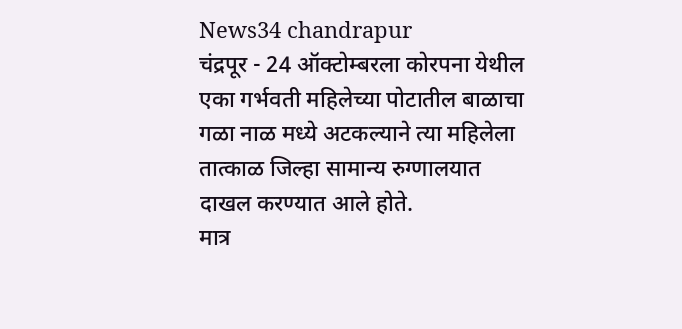News34 chandrapur
चंद्रपूर - 24 ऑक्टोम्बरला कोरपना येथील एका गर्भवती महिलेच्या पोटातील बाळाचा गळा नाळ मध्ये अटकल्याने त्या महिलेला तात्काळ जिल्हा सामान्य रुग्णालयात दाखल करण्यात आले होते.
मात्र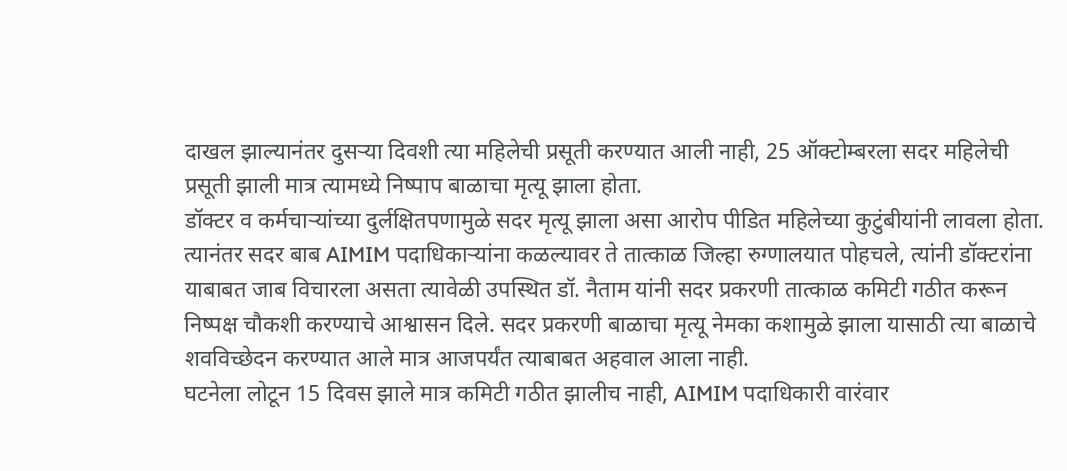दाखल झाल्यानंतर दुसऱ्या दिवशी त्या महिलेची प्रसूती करण्यात आली नाही, 25 ऑक्टोम्बरला सदर महिलेची प्रसूती झाली मात्र त्यामध्ये निष्पाप बाळाचा मृत्यू झाला होता.
डॉक्टर व कर्मचाऱ्यांच्या दुर्लक्षितपणामुळे सदर मृत्यू झाला असा आरोप पीडित महिलेच्या कुटुंबीयांनी लावला होता.
त्यानंतर सदर बाब AIMIM पदाधिकाऱ्यांना कळल्यावर ते तात्काळ जिल्हा रुग्णालयात पोहचले, त्यांनी डॉक्टरांना याबाबत जाब विचारला असता त्यावेळी उपस्थित डॉ. नैताम यांनी सदर प्रकरणी तात्काळ कमिटी गठीत करून निष्पक्ष चौकशी करण्याचे आश्वासन दिले. सदर प्रकरणी बाळाचा मृत्यू नेमका कशामुळे झाला यासाठी त्या बाळाचे शवविच्छेदन करण्यात आले मात्र आजपर्यंत त्याबाबत अहवाल आला नाही.
घटनेला लोटून 15 दिवस झाले मात्र कमिटी गठीत झालीच नाही, AIMIM पदाधिकारी वारंवार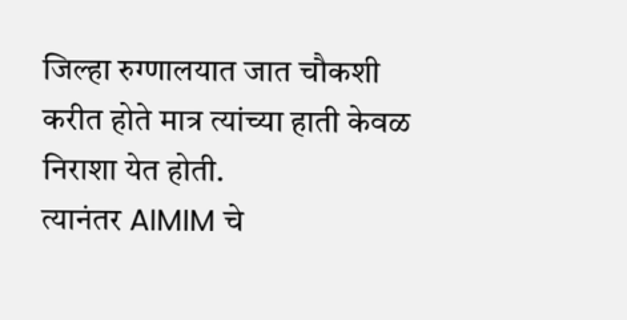जिल्हा रुग्णालयात जात चौकशी करीत होते मात्र त्यांच्या हाती केवळ निराशा येत होती.
त्यानंतर AIMIM चे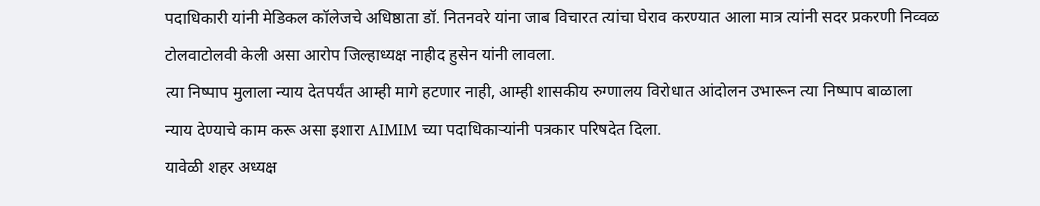पदाधिकारी यांनी मेडिकल कॉलेजचे अधिष्ठाता डॉ. नितनवरे यांना जाब विचारत त्यांचा घेराव करण्यात आला मात्र त्यांनी सदर प्रकरणी निव्वळ टोलवाटोलवी केली असा आरोप जिल्हाध्यक्ष नाहीद हुसेन यांनी लावला.
त्या निष्पाप मुलाला न्याय देतपर्यंत आम्ही मागे हटणार नाही, आम्ही शासकीय रुग्णालय विरोधात आंदोलन उभारून त्या निष्पाप बाळाला न्याय देण्याचे काम करू असा इशारा AIMIM च्या पदाधिकाऱ्यांनी पत्रकार परिषदेत दिला.
यावेळी शहर अध्यक्ष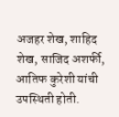अजहर शेख, शाहिद शेख, साजिद अशर्फी, आतिफ कुरेशी यांची उपस्थिती होती.